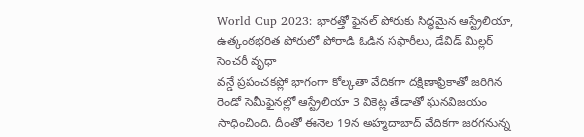World Cup 2023: భారత్తో ఫైనల్ పోరుకు సిద్ధమైన ఆస్ట్రేలియా, ఉత్కంఠభరిత పోరులో పోరాడి ఓడిన సఫారీలు, డేవిడ్ మిల్లర్ సెంచరీ వృధా
వన్డే ప్రపంచకప్లో భాగంగా కోల్కతా వేదికగా దక్షిణాఫ్రికాతో జరిగిన రెండో సెమీఫైనల్లో ఆస్ట్రేలియా 3 వికెట్ల తేడాతో ఘనవిజయం సాధించింది. దీంతో ఈనెల 19న అహ్మదాబాద్ వేదికగా జరగనున్న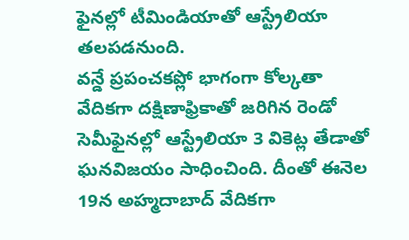ఫైనల్లో టీమిండియాతో ఆస్ట్రేలియా తలపడనుంది.
వన్డే ప్రపంచకప్లో భాగంగా కోల్కతా వేదికగా దక్షిణాఫ్రికాతో జరిగిన రెండో సెమీఫైనల్లో ఆస్ట్రేలియా 3 వికెట్ల తేడాతో ఘనవిజయం సాధించింది. దీంతో ఈనెల 19న అహ్మదాబాద్ వేదికగా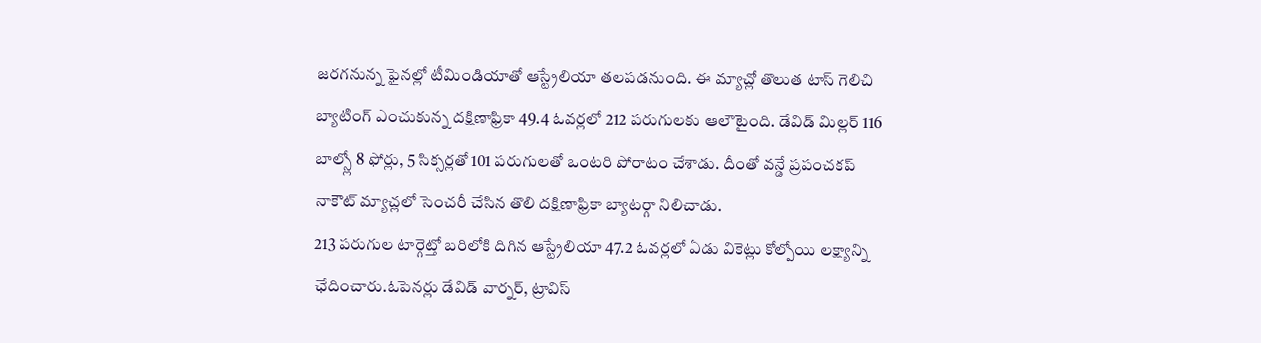జరగనున్న ఫైనల్లో టీమిండియాతో ఆస్ట్రేలియా తలపడనుంది. ఈ మ్యాచ్లో తొలుత టాస్ గెలిచి బ్యాటింగ్ ఎంచుకున్న దక్షిణాఫ్రికా 49.4 ఓవర్లలో 212 పరుగులకు ఆలౌటైంది. డేవిడ్ మిల్లర్ 116 బాల్స్లో 8 ఫోర్లు, 5 సిక్సర్లతో 101 పరుగులతో ఒంటరి పోరాటం చేశాడు. దీంతో వన్డే ప్రపంచకప్ నాకౌట్ మ్యాచ్లలో సెంచరీ చేసిన తొలి దక్షిణాఫ్రికా బ్యాటర్గా నిలిచాడు.
213 పరుగుల టార్గెట్తో బరిలోకి దిగిన ఆస్ట్రేలియా 47.2 ఓవర్లలో ఏడు వికెట్లు కోల్పోయి లక్ష్యాన్ని ఛేదించారు.ఓపెనర్లు డేవిడ్ వార్నర్, ట్రావిస్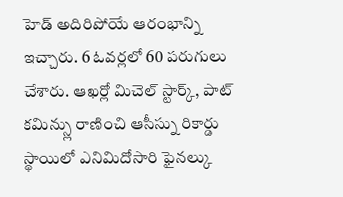హెడ్ అదిరిపోయే ఆరంభాన్ని ఇచ్చారు. 6 ఓవర్లలో 60 పరుగులు చేశారు. ఆఖర్లో మిచెల్ స్టార్క్, పాట్ కమిన్స్లు రాణించి ఆసీస్ను రికార్డు స్థాయిలో ఎనిమిదోసారి ఫైనల్కు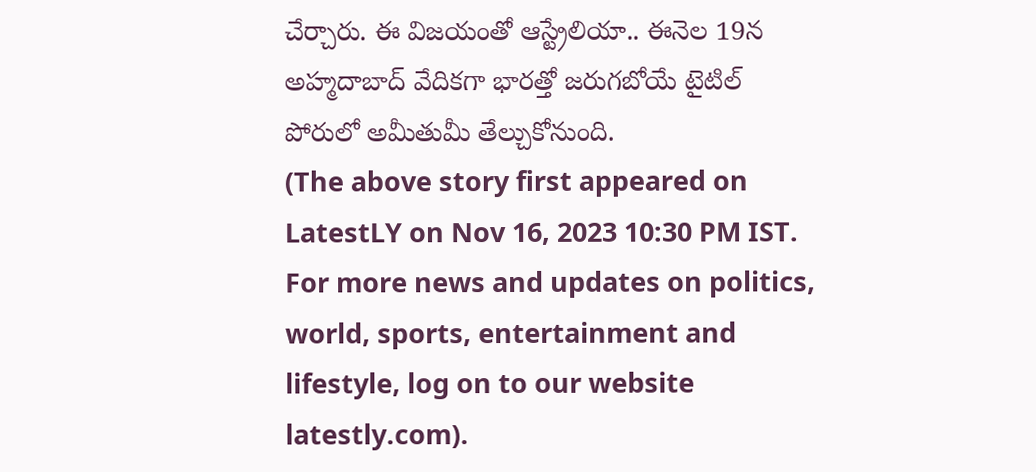చేర్చారు. ఈ విజయంతో ఆస్ట్రేలియా.. ఈనెల 19న అహ్మదాబాద్ వేదికగా భారత్తో జరుగబోయే టైటిల్ పోరులో అమీతుమీ తేల్చుకోనుంది.
(The above story first appeared on LatestLY on Nov 16, 2023 10:30 PM IST. For more news and updates on politics, world, sports, entertainment and lifestyle, log on to our website latestly.com).